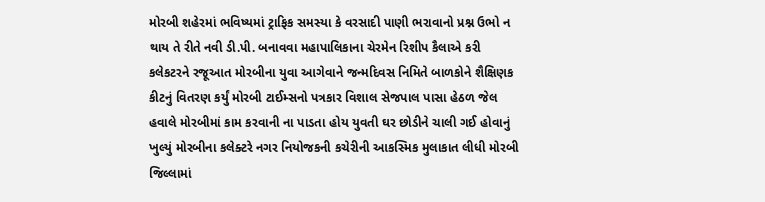મોરબી શહેરમાં ભવિષ્યમાં ટ્રાફિક સમસ્યા કે વરસાદી પાણી ભરાવાનો પ્રશ્ન ઉભો ન થાય તે રીતે નવી ડી.પી. બનાવવા મહાપાલિકાના ચેરમેન રિશીપ કૈલાએ કરી કલેકટરને રજૂઆત મોરબીના યુવા આગેવાને જન્મદિવસ નિમિતે બાળકોને શૈક્ષિણક કીટનું વિતરણ કર્યું મોરબી ટાઈમ્સનો પત્રકાર વિશાલ સેજપાલ પાસા હેઠળ જેલ હવાલે મોરબીમાં કામ કરવાની ના પાડતા હોય યુવતી ઘર છોડીને ચાલી ગઈ હોવાનું ખુલ્યું મોરબીના કલેક્ટરે નગર નિયોજકની કચેરીની આકસ્મિક મુલાકાત લીધી મોરબી જિલ્લામાં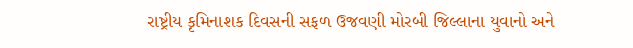રાષ્ટ્રીય કૃમિનાશક દિવસની સફળ ઉજવણી મોરબી જિલ્લાના યુવાનો અને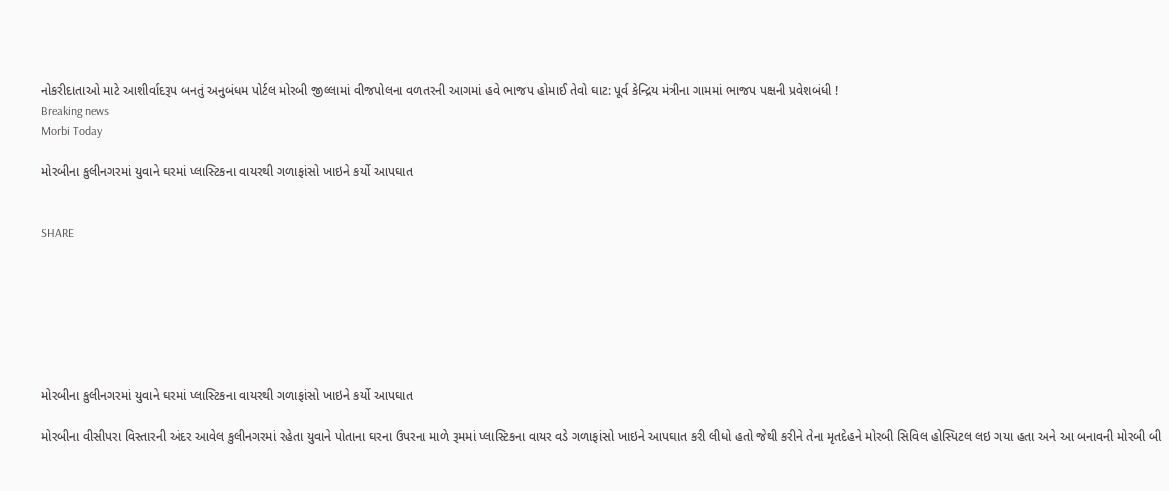નોકરીદાતાઓ માટે આશીર્વાદરૂપ બનતું અનુબંધમ પોર્ટલ મોરબી જીલ્લામાં વીજપોલના વળતરની આગમાં હવે ભાજપ હોમાઈ તેવો ઘાટ: પૂર્વ કેન્દ્રિય મંત્રીના ગામમાં ભાજપ પક્ષની પ્રવેશબંધી !
Breaking news
Morbi Today

મોરબીના કુલીનગરમાં યુવાને ઘરમાં પ્લાસ્ટિકના વાયરથી ગળાફાંસો ખાઇને કર્યો આપઘાત


SHARE







મોરબીના કુલીનગરમાં યુવાને ઘરમાં પ્લાસ્ટિકના વાયરથી ગળાફાંસો ખાઇને કર્યો આપઘાત

મોરબીના વીસીપરા વિસ્તારની અંદર આવેલ કુલીનગરમાં રહેતા યુવાને પોતાના ઘરના ઉપરના માળે રૂમમાં પ્લાસ્ટિકના વાયર વડે ગળાફાંસો ખાઇને આપઘાત કરી લીધો હતો જેથી કરીને તેના મૃતદેહને મોરબી સિવિલ હોસ્પિટલ લઇ ગયા હતા અને આ બનાવની મોરબી બી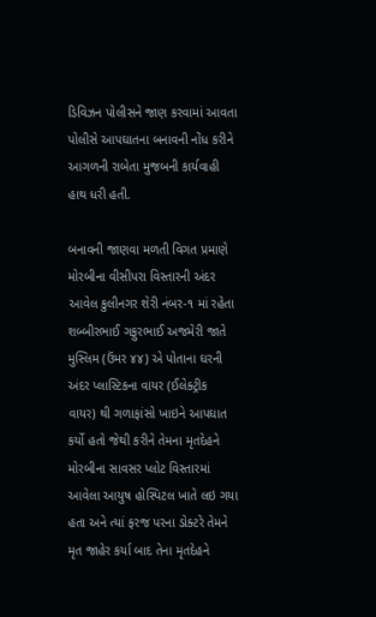ડિવિઝન પોલીસને જાણ કરવામાં આવતા પોલીસે આપઘાતના બનાવની નોંધ કરીને આગળની રાબેતા મુજબની કાર્યવાહી હાથ ધરી હતી.

બનાવની જાણવા મળતી વિગત પ્રમાણે મોરબીના વીસીપરા વિસ્તારની અંદર આવેલ કુલીનગર શેરી નંબર-૧ માં રહેતા શબ્બીરભાઈ ગફુરભાઈ અજમેરી જાતે મુસ્લિમ (ઉંમર ૪૪) એ પોતાના ઘરની અંદર પ્લાસ્ટિકના વાયર (ઈલેક્ટ્રીક વાયર) થી ગળાફાંસો ખાઇને આપઘાત કર્યો હતો જેથી કરીને તેમના મૃતદેહને મોરબીના સાવસર પ્લોટ વિસ્તારમાં આવેલા આયુષ હોસ્પિટલ ખાતે લઇ ગયા હતા અને ત્યાં ફરજ પરના ડોક્ટરે તેમને મૃત જાહેર કર્યા બાદ તેના મૃતદેહને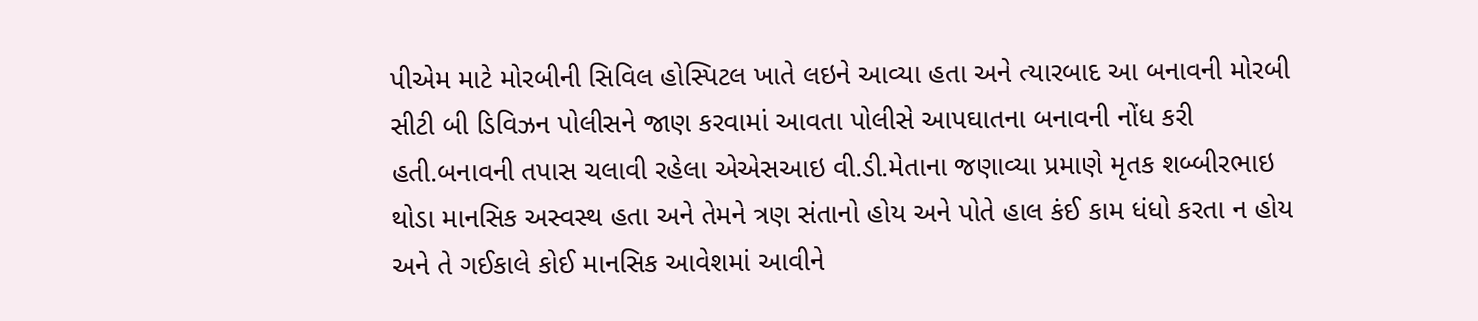પીએમ માટે મોરબીની સિવિલ હોસ્પિટલ ખાતે લઇને આવ્યા હતા અને ત્યારબાદ આ બનાવની મોરબી સીટી બી ડિવિઝન પોલીસને જાણ કરવામાં આવતા પોલીસે આપઘાતના બનાવની નોંધ કરી હતી.બનાવની તપાસ ચલાવી રહેલા એએસઆઇ વી.ડી.મેતાના જણાવ્યા પ્રમાણે મૃતક શબ્બીરભાઇ થોડા માનસિક અસ્વસ્થ હતા અને તેમને ત્રણ સંતાનો હોય અને પોતે હાલ કંઈ કામ ધંધો કરતા ન હોય અને તે ગઈકાલે કોઈ માનસિક આવેશમાં આવીને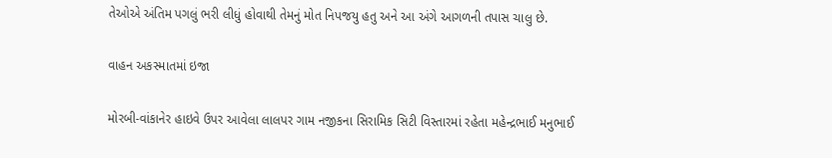તેઓએ અંતિમ પગલું ભરી લીધું હોવાથી તેમનું મોત નિપજયુ હતુ અને આ અંગે આગળની તપાસ ચાલુ છે.

વાહન અકસ્માતમાં ઇજા

મોરબી-વાંકાનેર હાઇવે ઉપર આવેલા લાલપર ગામ નજીકના સિરામિક સિટી વિસ્તારમાં રહેતા મહેન્દ્રભાઈ મનુભાઈ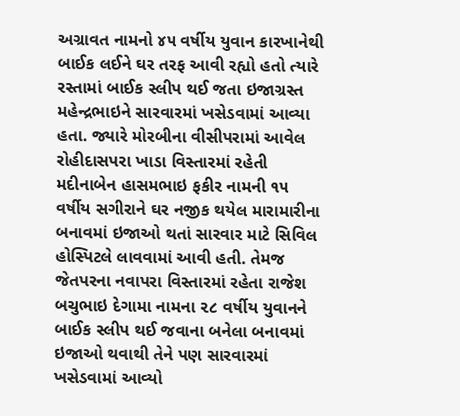અગ્રાવત નામનો ૪૫ વર્ષીય યુવાન કારખાનેથી બાઈક લઈને ઘર તરફ આવી રહ્યો હતો ત્યારે રસ્તામાં બાઈક સ્લીપ થઈ જતા ઇજાગ્રસ્ત મહેન્દ્રભાઇને સારવારમાં ખસેડવામાં આવ્યા હતા. જ્યારે મોરબીના વીસીપરામાં આવેલ રોહીદાસપરા ખાડા વિસ્તારમાં રહેતી મદીનાબેન હાસમભાઇ ફકીર નામની ૧૫ વર્ષીય સગીરાને ઘર નજીક થયેલ મારામારીના બનાવમાં ઇજાઓ થતાં સારવાર માટે સિવિલ હોસ્પિટલે લાવવામાં આવી હતી. તેમજ જેતપરના નવાપરા વિસ્તારમાં રહેતા રાજેશ બચુભાઇ દેગામા નામના ૨૮ વર્ષીય યુવાનને બાઈક સ્લીપ થઈ જવાના બનેલા બનાવમાં ઇજાઓ થવાથી તેને પણ સારવારમાં ખસેડવામાં આવ્યો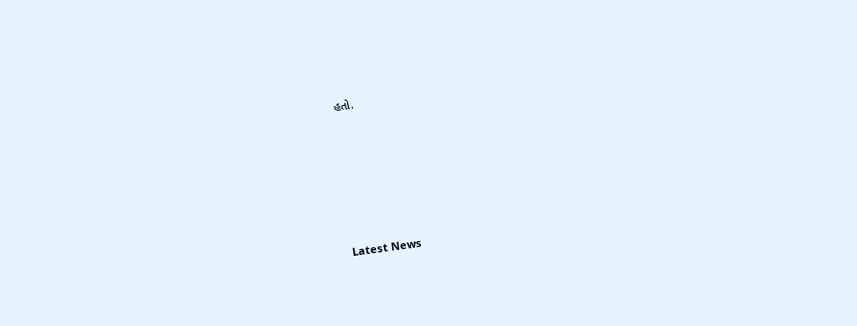હતો.






Latest News